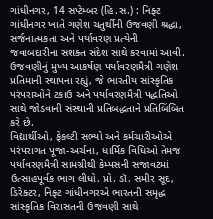ગાંધીનગર, 14 સપ્ટેમ્બર (હિ.સ.) : નિફ્ટ ગાંધીનગર ખાતે ગણેશ ચતુર્થીની ઉજવણી શ્રદ્ધા, સર્જનાત્મકતા અને પર્યાવરણ પ્રત્યેની જવાબદારીના સશક્ત સંદેશ સાથે કરવામાં આવી. ઉજવણીનું મુખ્ય આકર્ષણ પર્યાવરણમૈત્રી ગણેશ પ્રતિમાની સ્થાપના રહ્યું, જે ભારતીય સાંસ્કૃતિક પરંપરાઓને ટકાઉ અને પર્યાવરણમૈત્રી પદ્ધતિઓ સાથે જોડવાની સંસ્થાની પ્રતિબદ્ધતાને પ્રતિબિંબિત કરે છે.
વિદ્યાર્થીઓ, ફેકલ્ટી સભ્યો અને કર્મચારીઓએ પરંપરાગત પૂજા-અર્ચના, ધાર્મિક વિધિઓ તેમજ પર્યાવરણમૈત્રી સામગ્રીથી કેમ્પસની સજાવટમાં ઉત્સાહપૂર્વક ભાગ લીધો. પ્રો. ડૉ. સમીર સૂદ, ડિરેક્ટર, નિફ્ટ ગાંધીનગરએ ભારતની સમૃદ્ધ સાંસ્કૃતિક વિરાસતની ઉજવણી સાથે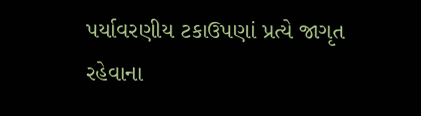પર્યાવરણીય ટકાઉપણાં પ્રત્યે જાગૃત રહેવાના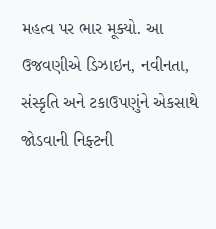મહત્વ પર ભાર મૂક્યો. આ ઉજવણીએ ડિઝાઇન, નવીનતા, સંસ્કૃતિ અને ટકાઉપણુંને એકસાથે જોડવાની નિફ્ટની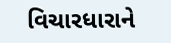વિચારધારાને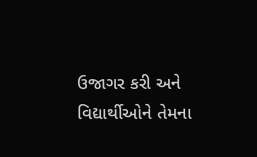ઉજાગર કરી અને વિદ્યાર્થીઓને તેમના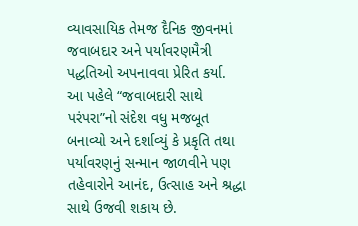વ્યાવસાયિક તેમજ દૈનિક જીવનમાં જવાબદાર અને પર્યાવરણમૈત્રી પદ્ધતિઓ અપનાવવા પ્રેરિત કર્યા.
આ પહેલે “જવાબદારી સાથે પરંપરા”નો સંદેશ વધુ મજબૂત બનાવ્યો અને દર્શાવ્યું કે પ્રકૃતિ તથા પર્યાવરણનું સન્માન જાળવીને પણ તહેવારોને આનંદ, ઉત્સાહ અને શ્રદ્ધા સાથે ઉજવી શકાય છે.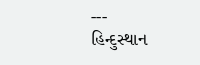---
હિન્દુસ્થાન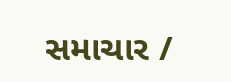સમાચાર /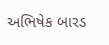અભિષેક બારડ